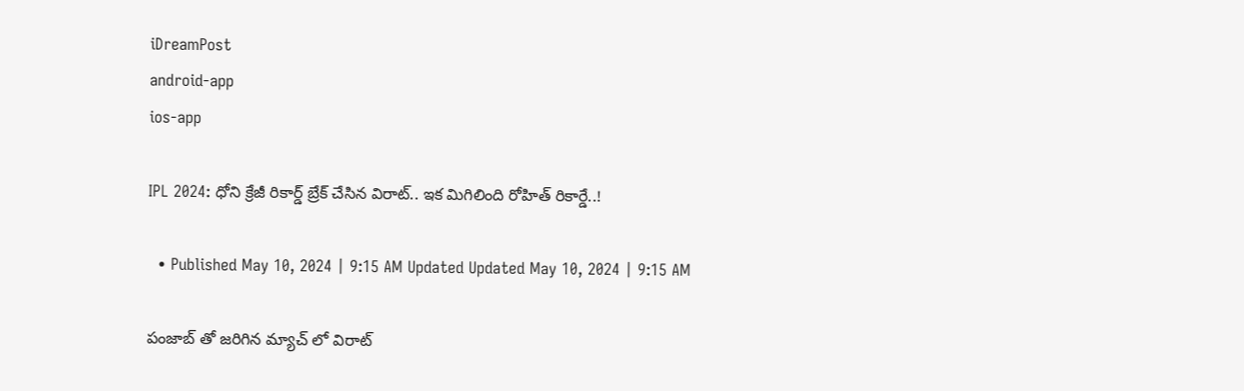iDreamPost
android-app
ios-app

IPL 2024: ధోని క్రేజీ రికార్డ్ బ్రేక్ చేసిన విరాట్.. ఇక మిగిలింది రోహిత్ రికార్డే..!

  • Published May 10, 2024 | 9:15 AM Updated Updated May 10, 2024 | 9:15 AM

పంజాబ్ తో జరిగిన మ్యాచ్ లో విరాట్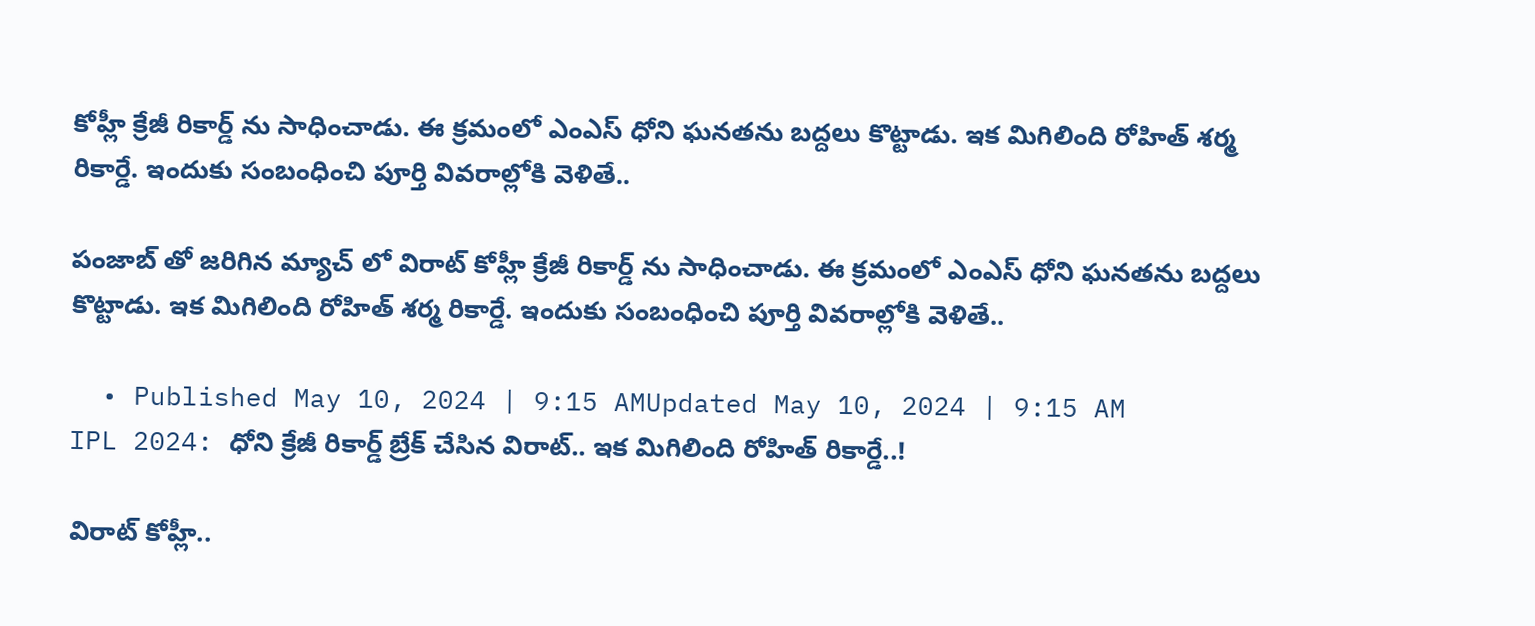కోహ్లీ క్రేజీ రికార్డ్ ను సాధించాడు. ఈ క్రమంలో ఎంఎస్ ధోని ఘనతను బద్దలు కొట్టాడు. ఇక మిగిలింది రోహిత్ శర్మ రికార్డే. ఇందుకు సంబంధించి పూర్తి వివరాల్లోకి వెళితే..

పంజాబ్ తో జరిగిన మ్యాచ్ లో విరాట్ కోహ్లీ క్రేజీ రికార్డ్ ను సాధించాడు. ఈ క్రమంలో ఎంఎస్ ధోని ఘనతను బద్దలు కొట్టాడు. ఇక మిగిలింది రోహిత్ శర్మ రికార్డే. ఇందుకు సంబంధించి పూర్తి వివరాల్లోకి వెళితే..

  • Published May 10, 2024 | 9:15 AMUpdated May 10, 2024 | 9:15 AM
IPL 2024: ధోని క్రేజీ రికార్డ్ బ్రేక్ చేసిన విరాట్.. ఇక మిగిలింది రోహిత్ రికార్డే..!

విరాట్ కోహ్లీ..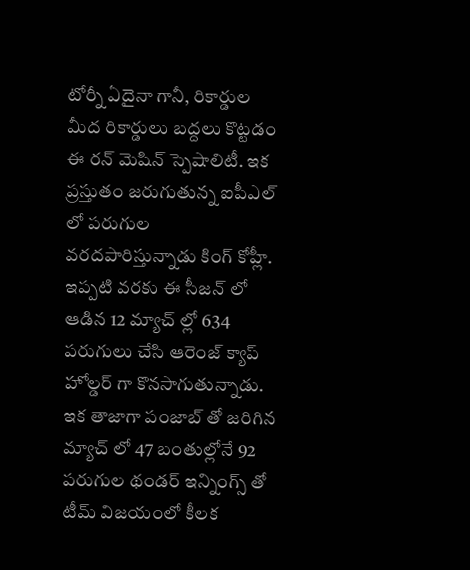టోర్నీ ఏదైనా గానీ, రికార్డుల మీద రికార్డులు బద్దలు కొట్టడం ఈ రన్ మెషిన్ స్పెషాలిటీ. ఇక ప్రస్తుతం జరుగుతున్న ఐపీఎల్ లో పరుగుల వరదపారిస్తున్నాడు కింగ్ కోహ్లీ. ఇప్పటి వరకు ఈ సీజన్ లో ఆడిన 12 మ్యాచ్ ల్లో 634 పరుగులు చేసి ఆరెంజ్ క్యాప్ హోల్డర్ గా కొనసాగుతున్నాడు. ఇక తాజాగా పంజాబ్ తో జరిగిన మ్యాచ్ లో 47 బంతుల్లోనే 92 పరుగుల థండర్ ఇన్నింగ్స్ తో టీమ్ విజయంలో కీలక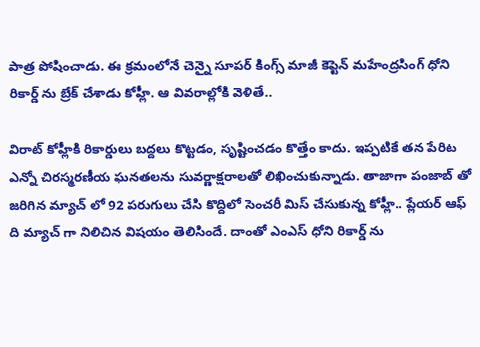పాత్ర పోషించాడు. ఈ క్రమంలోనే చెన్నై సూపర్ కింగ్స్ మాజీ కెప్టెన్ మహేంద్రసింగ్ ధోని రికార్డ్ ను బ్రేక్ చేశాడు కోహ్లీ. ఆ వివరాల్లోకి వెళితే..

విరాట్ కోహ్లీకి రికార్డులు బద్దలు కొట్టడం, సృష్టించడం కొత్తేం కాదు. ఇప్పటికే తన పేరిట ఎన్నో చిరస్మరణీయ ఘనతలను సువర్ణాక్షరాలతో లిఖించుకున్నాడు. తాజాగా పంజాబ్ తో జరిగిన మ్యాచ్ లో 92 పరుగులు చేసి కొద్దిలో సెంచరీ మిస్ చేసుకున్న కోహ్లీ.. ప్లేయర్ ఆఫ్ ది మ్యాచ్ గా నిలిచిన విషయం తెలిసిందే. దాంతో ఎంఎస్ ధోని రికార్డ్ ను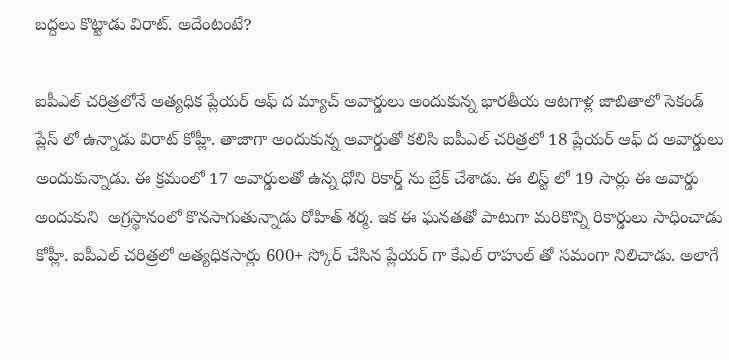బద్దలు కొట్టాడు విరాట్. అదేంటంటే?

ఐపీఎల్ చరిత్రలోనే అత్యధిక ప్లేయర్ ఆఫ్ ద మ్యాచ్ అవార్డులు అందుకున్న భారతీయ ఆటగాళ్ల జాబితాలో సెకండ్ ప్లేస్ లో ఉన్నాడు విరాట్ కోహ్లీ. తాజాగా అందుకున్న అవార్డుతో కలిసి ఐపీఎల్ చరిత్రలో 18 ప్లేయర్ ఆఫ్ ద అవార్డులు అందుకున్నాడు. ఈ క్రమంలో 17 అవార్డులతో ఉన్న ధోని రికార్డ్ ను బ్రేక్ చేశాడు. ఈ లిస్ట్ లో 19 సార్లు ఈ అవార్డు అందుకుని  అగ్రస్థానంలో కొనసాగుతున్నాడు రోహిత్ శర్మ. ఇక ఈ ఘనతతో పాటుగా మరికొన్ని రికార్డులు సాధించాడు కోహ్లీ. ఐపీఎల్ చరిత్రలో అత్యధికసార్లు 600+ స్కోర్ చేసిన ప్లేయర్ గా కేఎల్ రాహుల్ తో సమంగా నిలిచాడు. అలాగే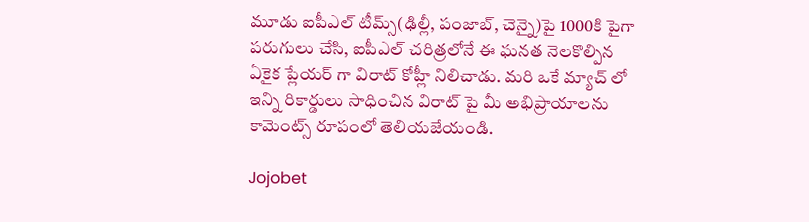మూడు ఐపీఎల్ టీమ్స్(ఢిల్లీ, పంజాబ్, చెన్నై)పై 1000కి పైగా పరుగులు చేసి, ఐపీఎల్ చరిత్రలోనే ఈ ఘనత నెలకొల్పిన ఏకైక ప్లేయర్ గా విరాట్ కోహ్లీ నిలిచాడు. మరి ఒకే మ్యాచ్ లో ఇన్ని రికార్డులు సాధించిన విరాట్ పై మీ అభిప్రాయాలను కామెంట్స్ రూపంలో తెలియజేయండి.

Jojobet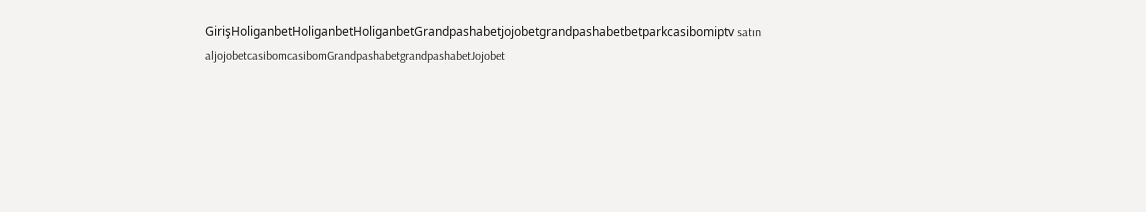GirişHoliganbetHoliganbetHoliganbetGrandpashabetjojobetgrandpashabetbetparkcasibomiptv satın aljojobetcasibomcasibomGrandpashabetgrandpashabetJojobet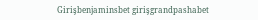Girişbenjaminsbet girişgrandpashabet